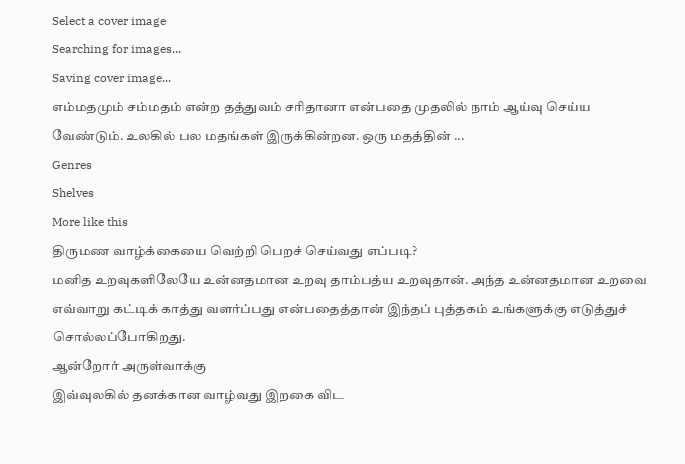Select a cover image
Searching for images...
Saving cover image...
எம்மதமும் சம்மதம் என்ற தத்துவம் சரிதானா என்பதை முதலில் நாம் ஆய்வு செய்ய வேண்டும். உலகில் பல மதங்கள் இருக்கின்றன. ஒரு மதத்தின் ...
Genres
Shelves
More like this
திருமண வாழ்க்கையை வெற்றி பெறச் செய்வது எப்படி?
மனித உறவுகளிலேயே உன்னதமான உறவு தாம்பத்ய உறவுதான். அந்த உன்னதமான உறவை எவ்வாறு கட்டிக் காத்து வளர்ப்பது என்பதைத்தான் இந்தப் புத்தகம் உங்களுக்கு எடுத்துச் சொல்லப்போகிறது.
ஆன்றோர் அருள்வாக்கு
இவ்வுலகில் தனக்கான வாழ்வது இறகை விட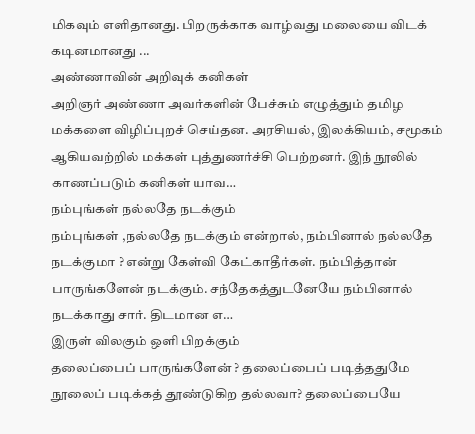மிகவும் எளிதானது. பிறருக்காக வாழ்வது மலையை விடக் கடினமானது ...
அண்ணாவின் அறிவுக் கனிகள்
அறிஞர் அண்ணா அவர்களின் பேச்சும் எழுத்தும் தமிழ மக்களை விழிப்புறச் செய்தன. அரசியல், இலக்கியம், சமூகம் ஆகியவற்றில் மக்கள் புத்துணர்ச்சி பெற்றனர். இந் நூலில் காணப்படும் கனிகள் யாவ…
நம்புங்கள் நல்லதே நடக்கும்
நம்புங்கள் ,நல்லதே நடக்கும் என்றால், நம்பினால் நல்லதே நடக்குமா ? என்று கேள்வி கேட்காதீர்கள். நம்பித்தான் பாருங்களேன் நடக்கும். சந்தேகத்துடனேயே நம்பினால் நடக்காது சார். திடமான எ…
இருள் விலகும் ஒளி பிறக்கும்
தலைப்பைப் பாருங்களேன் ? தலைப்பைப் படித்ததுமே நூலைப் படிக்கத் தூண்டுகிற தல்லவா? தலைப்பையே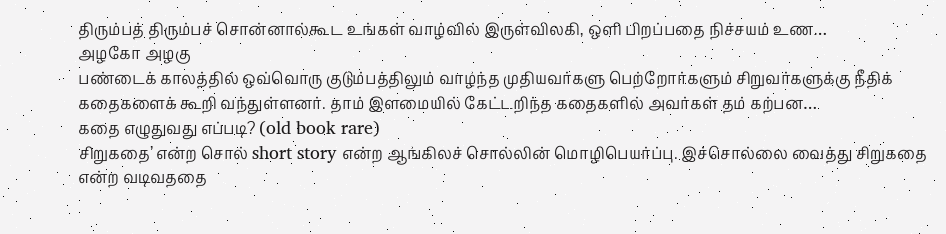திரும்பத் திரும்பச் சொன்னால்கூட உங்கள் வாழ்வில் இருள்விலகி, ஒளி பிறப்பதை நிச்சயம் உண…
அழகோ அழகு
பண்டைக் காலத்தில் ஒவ்வொரு குடும்பத்திலும் வாழ்ந்த முதியவர்களு பெற்றோர்களும் சிறுவர்களுக்கு நீதிக் கதைகளைக் கூறி வந்துள்ளனர். தாம் இளமையில் கேட்டறிந்த கதைகளில் அவர்கள் தம் கற்பன…
கதை எழுதுவது எப்படி? (old book rare)
சிறுகதை’ என்ற சொல் short story என்ற ஆங்கிலச் சொல்லின் மொழிபெயர்ப்பு. இச்சொல்லை வைத்து சிறுகதை என்ற வடிவததை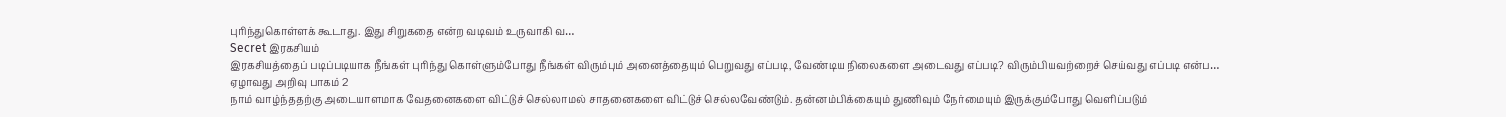புரிந்துகொள்ளக் கூடாது. இது சிறுகதை என்ற வடிவம் உருவாகி வ…
Secret இரகசியம்
இரகசியத்தைப் படிப்படியாக நீங்கள் புரிந்து கொள்ளும்போது நீங்கள் விரும்பும் அனைத்தையும் பெறுவது எப்படி, வேண்டிய நிலைகளை அடைவது எப்படி? விரும்பியவற்றைச் செய்வது எப்படி என்ப…
ஏழாவது அறிவு பாகம் 2
நாம் வாழ்ந்ததற்கு அடையாளமாக வேதனைகளை விட்டுச் செல்லாமல் சாதனைகளை விட்டுச் செல்லவேண்டும். தன்னம்பிக்கையும் துணிவும் நேர்மையும் இருக்கும்போது வெளிப்படும்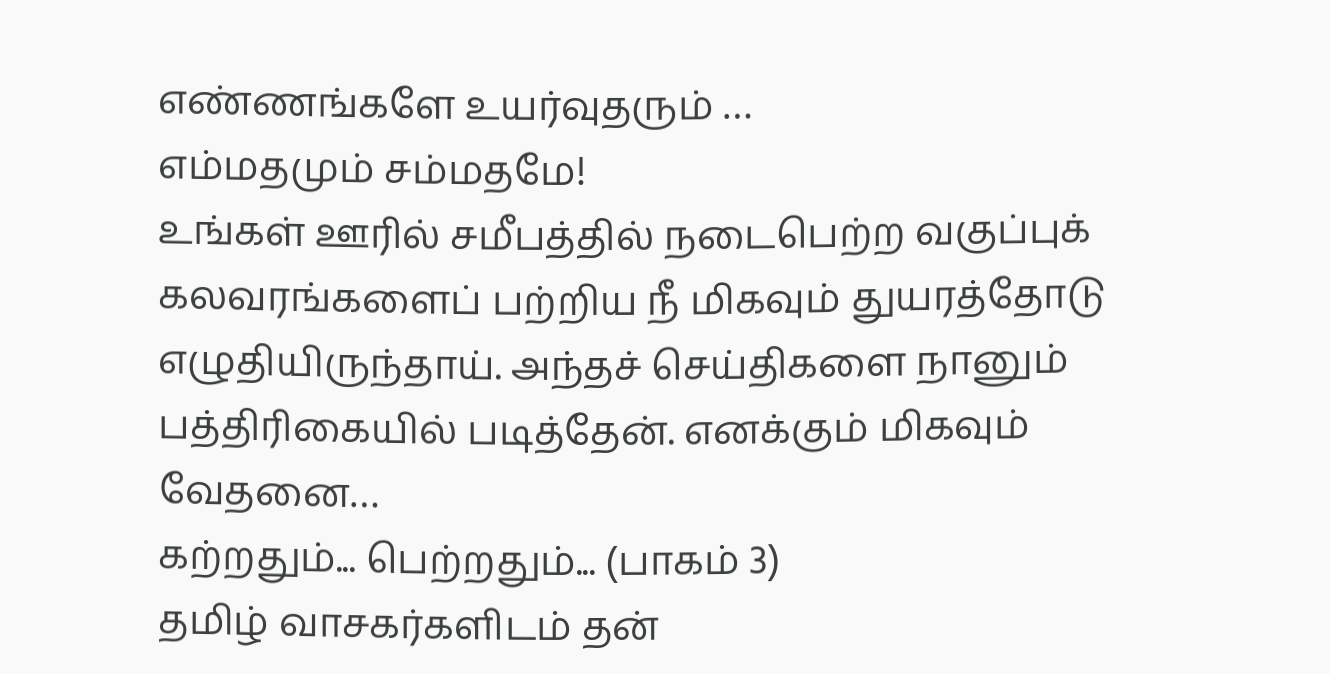எண்ணங்களே உயர்வுதரும் …
எம்மதமும் சம்மதமே!
உங்கள் ஊரில் சமீபத்தில் நடைபெற்ற வகுப்புக் கலவரங்களைப் பற்றிய நீ மிகவும் துயரத்தோடு எழுதியிருந்தாய். அந்தச் செய்திகளை நானும் பத்திரிகையில் படித்தேன். எனக்கும் மிகவும் வேதனை…
கற்றதும்... பெற்றதும்... (பாகம் 3)
தமிழ் வாசகர்களிடம் தன்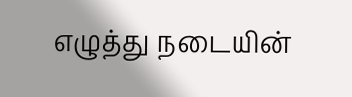எழுத்து நடையின்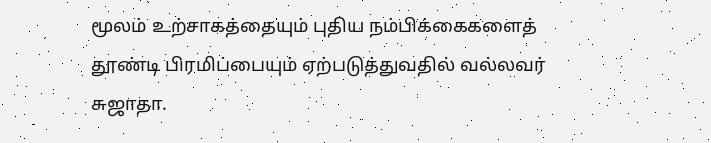மூலம் உற்சாகத்தையும் புதிய நம்பிக்கைகளைத் தூண்டி பிரமிப்பையும் ஏற்படுத்துவதில் வல்லவர் சுஜாதா.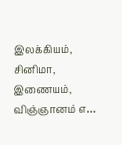இலக்கியம், சினிமா, இணையம், விஞ்ஞானம் எ…